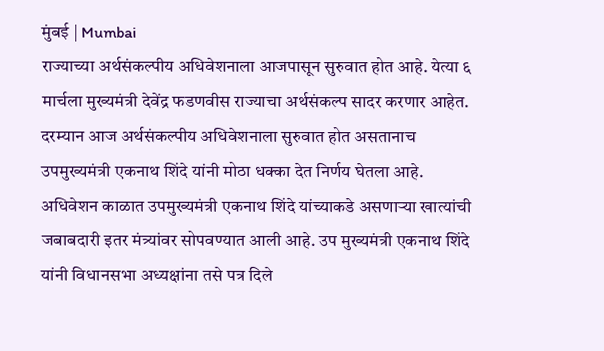मुंबई | Mumbai
राज्याच्या अर्थसंकल्पीय अधिवेशनाला आजपासून सुरुवात होत आहे. येत्या ६ मार्चला मुख्यमंत्री देवेंद्र फडणवीस राज्याचा अर्थसंकल्प सादर करणार आहेत. दरम्यान आज अर्थसंकल्पीय अधिवेशनाला सुरुवात होत असतानाच उपमुख्यमंत्री एकनाथ शिंदे यांनी मोठा धक्का देत निर्णय घेतला आहे.
अधिवेशन काळात उपमुख्यमंत्री एकनाथ शिंदे यांच्याकडे असणाऱ्या खात्यांची जबाबदारी इतर मंत्र्यांवर सोपवण्यात आली आहे. उप मुख्यमंत्री एकनाथ शिंदे यांनी विधानसभा अध्यक्षांना तसे पत्र दिले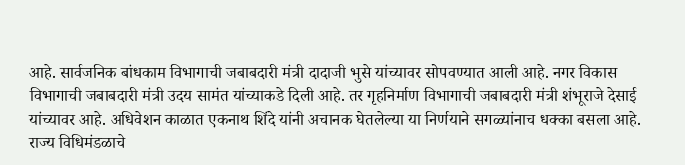आहे. सार्वजनिक बांधकाम विभागाची जबाबदारी मंत्री दादाजी भुसे यांच्यावर सोपवण्यात आली आहे. नगर विकास विभागाची जबाबदारी मंत्री उदय सामंत यांच्याकडे दिली आहे. तर गृहनिर्माण विभागाची जबाबदारी मंत्री शंभूराजे देसाई यांच्यावर आहे. अधिवेशन काळात एकनाथ शिंदे यांनी अचानक घेतलेल्या या निर्णयाने सगळ्यांनाच धक्का बसला आहे.
राज्य विधिमंडळाचे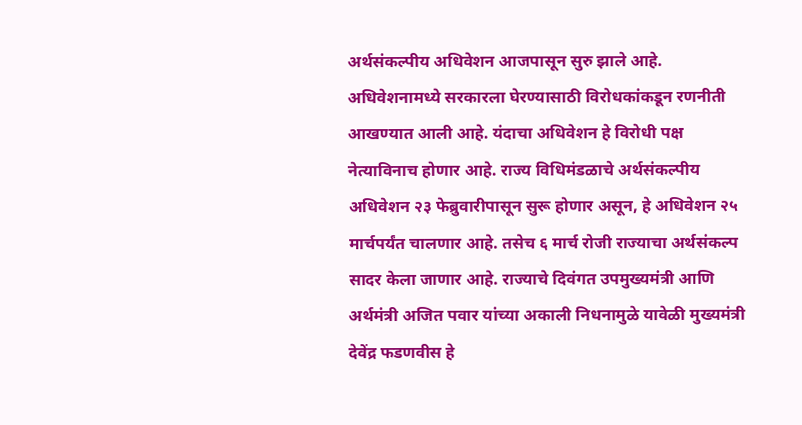अर्थसंकल्पीय अधिवेशन आजपासून सुरु झाले आहे. अधिवेशनामध्ये सरकारला घेरण्यासाठी विरोधकांकडून रणनीती आखण्यात आली आहे. यंदाचा अधिवेशन हे विरोधी पक्ष नेत्याविनाच होणार आहे. राज्य विधिमंडळाचे अर्थसंकल्पीय अधिवेशन २३ फेब्रुवारीपासून सुरू होणार असून, हे अधिवेशन २५ मार्चपर्यंत चालणार आहे. तसेच ६ मार्च रोजी राज्याचा अर्थसंकल्प सादर केला जाणार आहे. राज्याचे दिवंगत उपमुख्यमंत्री आणि अर्थमंत्री अजित पवार यांच्या अकाली निधनामुळे यावेळी मुख्यमंत्री देवेंद्र फडणवीस हे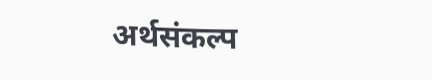अर्थसंकल्प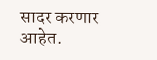सादर करणार आहेत.